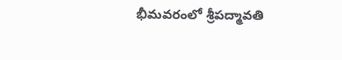భీమవరంలో శ్రీపద్మావతి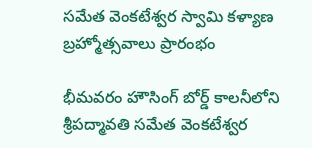సమేత వెంకటేశ్వర స్వామి కళ్యాణ బ్రహ్మోత్సవాలు ప్రారంభం

భీమవరం హౌసింగ్ బోర్డ్ కాలనీలోని శ్రీపద్మావతి సమేత వెంకటేశ్వర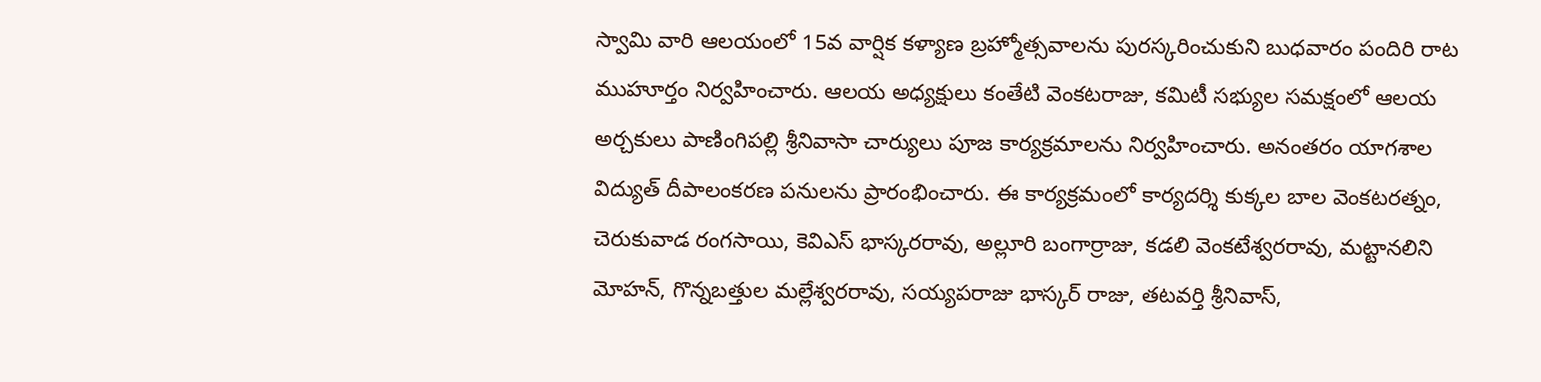స్వామి వారి ఆలయంలో 15వ వార్షిక కళ్యాణ బ్రహ్మోత్సవాలను పురస్కరించుకుని బుధవారం పందిరి రాట ముహూర్తం నిర్వహించారు. ఆలయ అధ్యక్షులు కంతేటి వెంకటరాజు, కమిటీ సభ్యుల సమక్షంలో ఆలయ అర్చకులు పాణింగిపల్లి శ్రీనివాసా చార్యులు పూజ కార్యక్రమాలను నిర్వహించారు. అనంతరం యాగశాల విద్యుత్ దీపాలంకరణ పనులను ప్రారంభించారు. ఈ కార్యక్రమంలో కార్యదర్శి కుక్కల బాల వెంకటరత్నం, చెరుకువాడ రంగసాయి, కెవిఎస్ భాస్కరరావు, అల్లూరి బంగార్రాజు, కడలి వెంకటేశ్వరరావు, మట్టానలిని మోహన్, గొన్నబత్తుల మల్లేశ్వరరావు, సయ్యపరాజు భాస్కర్ రాజు, తటవర్తి శ్రీనివాస్,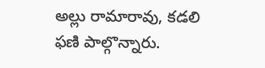అల్లు రామారావు, కడలి ఫణి పాల్గొన్నారు.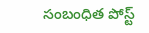సంబంధిత పోస్ట్